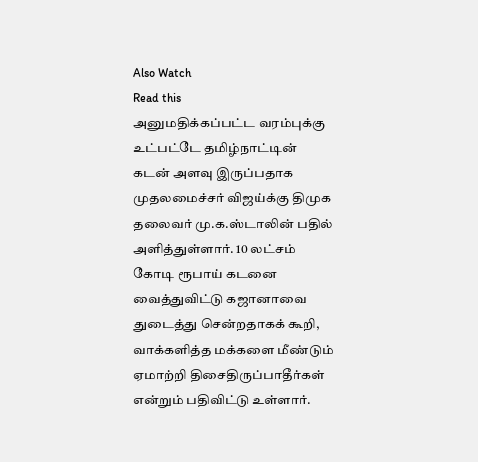Also Watch
Read this
அனுமதிக்கப்பட்ட வரம்புக்கு உட்பட்டே தமிழ்நாட்டின் கடன் அளவு இருப்பதாக முதலமைச்சர் விஜய்க்கு திமுக தலைவர் மு.க.ஸ்டாலின் பதில் அளித்துள்ளார். 10 லட்சம் கோடி ரூபாய் கடனை வைத்துவிட்டு கஜானாவை துடைத்து சென்றதாகக் கூறி, வாக்களித்த மக்களை மீண்டும் ஏமாற்றி திசைதிருப்பாதீர்கள் என்றும் பதிவிட்டு உள்ளார்.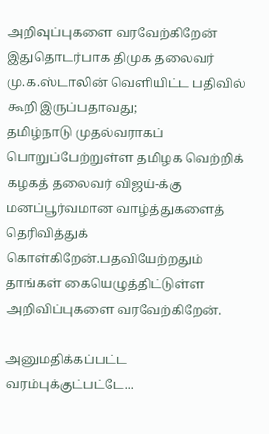அறிவுப்புகளை வரவேற்கிறேன்
இதுதொடர்பாக திமுக தலைவர் மு.க.ஸ்டாலின் வெளியிட்ட பதிவில் கூறி இருப்பதாவது;
தமிழ்நாடு முதல்வராகப் பொறுப்பேற்றுள்ள தமிழக வெற்றிக் கழகத் தலைவர் விஜய்-க்கு மனப்பூர்வமான வாழ்த்துகளைத் தெரிவித்துக் கொள்கிறேன்.பதவியேற்றதும் தாங்கள் கையெழுத்திட்டுள்ள அறிவிப்புகளை வரவேற்கிறேன்.

அனுமதிக்கப்பட்ட வரம்புக்குட்பட்டே...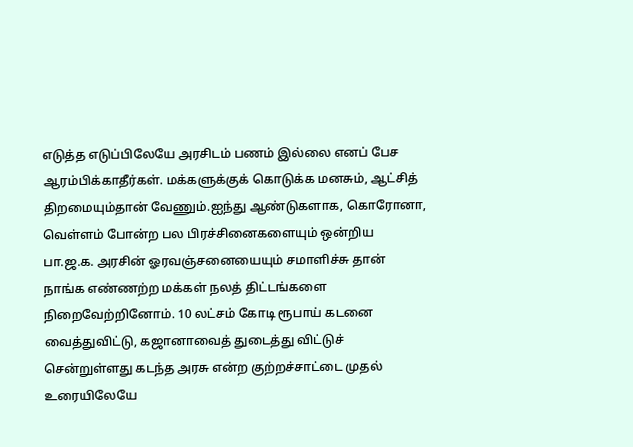எடுத்த எடுப்பிலேயே அரசிடம் பணம் இல்லை எனப் பேச ஆரம்பிக்காதீர்கள். மக்களுக்குக் கொடுக்க மனசும், ஆட்சித் திறமையும்தான் வேணும்.ஐந்து ஆண்டுகளாக, கொரோனா, வெள்ளம் போன்ற பல பிரச்சினைகளையும் ஒன்றிய பா.ஜ.க. அரசின் ஓரவஞ்சனையையும் சமாளிச்சு தான் நாங்க எண்ணற்ற மக்கள் நலத் திட்டங்களை நிறைவேற்றினோம். 10 லட்சம் கோடி ரூபாய் கடனை வைத்துவிட்டு, கஜானாவைத் துடைத்து விட்டுச் சென்றுள்ளது கடந்த அரசு என்ற குற்றச்சாட்டை முதல் உரையிலேயே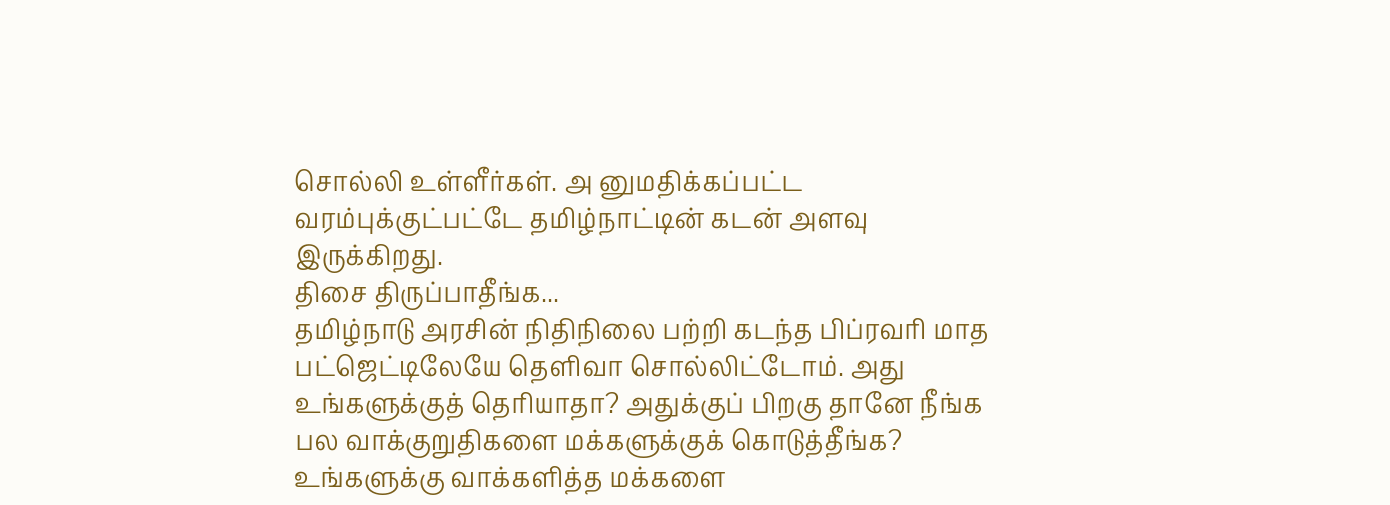சொல்லி உள்ளீர்கள். அ னுமதிக்கப்பட்ட வரம்புக்குட்பட்டே தமிழ்நாட்டின் கடன் அளவு இருக்கிறது.
திசை திருப்பாதீங்க...
தமிழ்நாடு அரசின் நிதிநிலை பற்றி கடந்த பிப்ரவரி மாத பட்ஜெட்டிலேயே தெளிவா சொல்லிட்டோம். அது உங்களுக்குத் தெரியாதா? அதுக்குப் பிறகு தானே நீங்க பல வாக்குறுதிகளை மக்களுக்குக் கொடுத்தீங்க? உங்களுக்கு வாக்களித்த மக்களை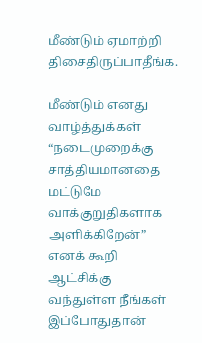மீண்டும் ஏமாற்றி திசைதிருப்பாதீங்க.

மீண்டும் எனது வாழ்த்துக்கள்
“நடைமுறைக்கு சாத்தியமானதை மட்டுமே வாக்குறுதிகளாக அளிக்கிறேன்” எனக் கூறி ஆட்சிக்கு வந்துள்ள நீங்கள் இப்போதுதான்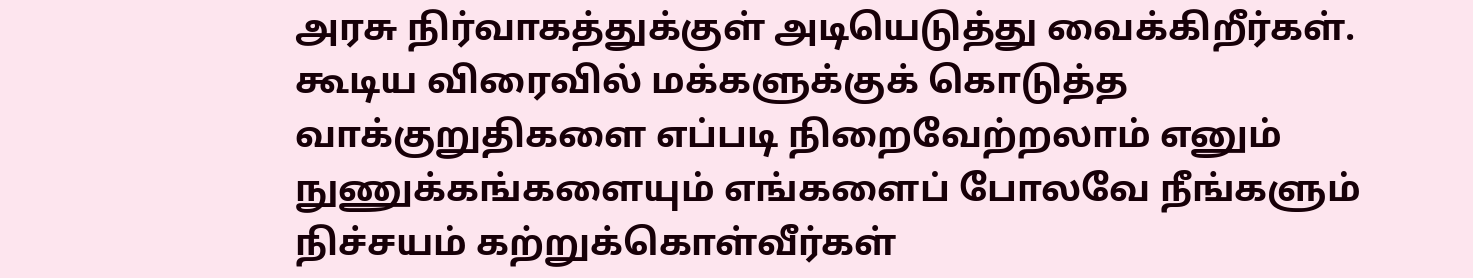அரசு நிர்வாகத்துக்குள் அடியெடுத்து வைக்கிறீர்கள். கூடிய விரைவில் மக்களுக்குக் கொடுத்த வாக்குறுதிகளை எப்படி நிறைவேற்றலாம் எனும் நுணுக்கங்களையும் எங்களைப் போலவே நீங்களும் நிச்சயம் கற்றுக்கொள்வீர்கள்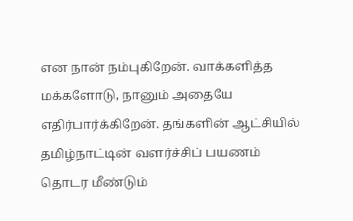என நான் நம்புகிறேன். வாக்களித்த மக்களோடு, நானும் அதையே எதிர்பார்க்கிறேன். தங்களின் ஆட்சியில் தமிழ்நாட்டின் வளர்ச்சிப் பயணம் தொடர மீண்டும்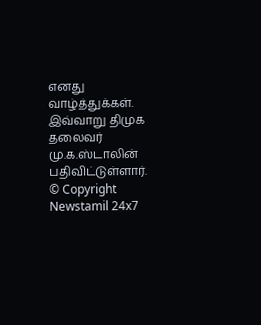எனது வாழ்த்துக்கள்.
இவ்வாறு திமுக தலைவர் மு.க.ஸ்டாலின் பதிவிட்டுள்ளார்.
© Copyright Newstamil 24x7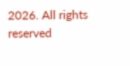2026. All rights reserved